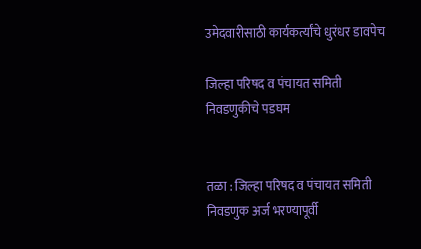उमेदवारीसाठी कार्यकर्त्यांचे धुरंधर डावपेच

जिल्हा परिषद व पंचायत समिती निवडणुकीचे पडघम


तळा : जिल्हा परिषद व पंचायत समिती निवडणुक अर्ज भरण्यापूर्वी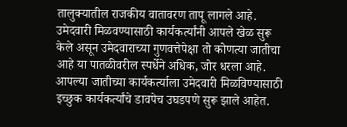तालुक्यातील राजकीय वातावरण तापू लागले आहे. उमेदवारी मिळवण्यासाठी कार्यकर्त्यांनी आपले खेळ सुरू केले असून उमेदवाराच्या गुणवत्तेपेक्षा तो कोणत्या जातीचा आहे या पातळीवरील स्पर्धेने अधिक, जोर धरला आहे. आपल्या जातीच्या कार्यकर्त्याला उमेदवारी मिळविण्यासाठी इच्छुक कार्यकर्त्यांचे डावपेच उघडपणे सुरू झाले आहेत.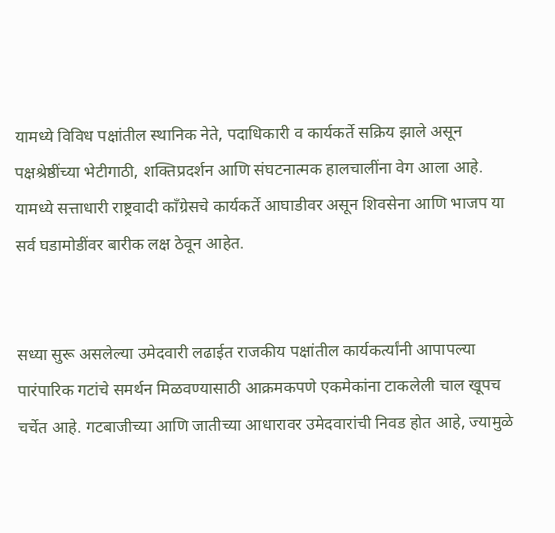यामध्ये विविध पक्षांतील स्थानिक नेते, पदाधिकारी व कार्यकर्ते सक्रिय झाले असून पक्षश्रेष्ठींच्या भेटीगाठी, शक्तिप्रदर्शन आणि संघटनात्मक हालचालींना वेग आला आहे. यामध्ये सत्ताधारी राष्ट्रवादी काँग्रेसचे कार्यकर्ते आघाडीवर असून शिवसेना आणि भाजप या सर्व घडामोडींवर बारीक लक्ष ठेवून आहेत.


सध्या सुरू असलेल्या उमेदवारी लढाईत राजकीय पक्षांतील कार्यकर्त्यांनी आपापल्या पारंपारिक गटांचे समर्थन मिळवण्यासाठी आक्रमकपणे एकमेकांना टाकलेली चाल खूपच चर्चेत आहे. गटबाजीच्या आणि जातीच्या आधारावर उमेदवारांची निवड होत आहे, ज्यामुळे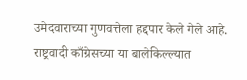उमेदवाराच्या गुणवत्तेला हद्दपार केले गेले आहे. राष्ट्रवादी काँग्रेसच्या या बालेकिल्ल्यात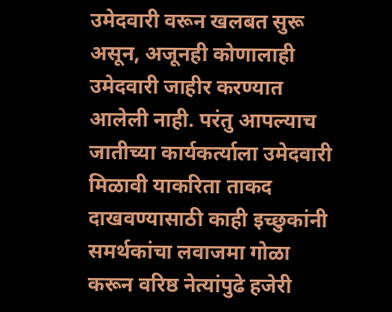उमेदवारी वरून खलबत सुरू असून, अजूनही कोणालाही उमेदवारी जाहीर करण्यात आलेली नाही. परंतु आपल्याच जातीच्या कार्यकर्त्याला उमेदवारी मिळावी याकरिता ताकद दाखवण्यासाठी काही इच्छुकांनी समर्थकांचा लवाजमा गोळा करून वरिष्ठ नेत्यांपुढे हजेरी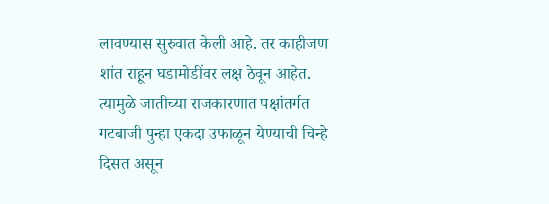लावण्यास सुरुवात केली आहे. तर काहीजण शांत राहून घडामोडींवर लक्ष ठेवून आहेत. त्यामुळे जातीच्या राजकारणात पक्षांतर्गत गटबाजी पुन्हा एकदा उफाळून येण्याची चिन्हे दिसत असून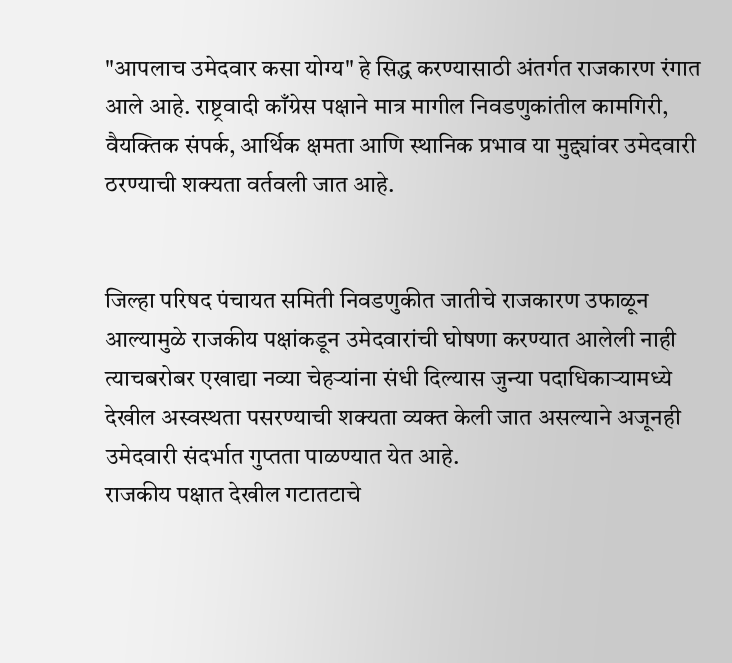"आपलाच उमेदवार कसा योग्य" हे सिद्ध करण्यासाठी अंतर्गत राजकारण रंगात आले आहे. राष्ट्रवादी काँग्रेस पक्षाने मात्र मागील निवडणुकांतील कामगिरी, वैयक्तिक संपर्क, आर्थिक क्षमता आणि स्थानिक प्रभाव या मुद्द्यांवर उमेदवारी ठरण्याची शक्यता वर्तवली जात आहे.


जिल्हा परिषद पंचायत समिती निवडणुकीत जातीचे राजकारण उफाळून आल्यामुळे राजकीय पक्षांकडून उमेदवारांची घोषणा करण्यात आलेली नाही त्याचबरोबर एखाद्या नव्या चेहऱ्यांना संधी दिल्यास जुन्या पदाधिकाऱ्यामध्ये देखील अस्वस्थता पसरण्याची शक्यता व्यक्त केली जात असल्याने अजूनही उमेदवारी संदर्भात गुप्तता पाळण्यात येत आहे.
राजकीय पक्षात देखील गटातटाचे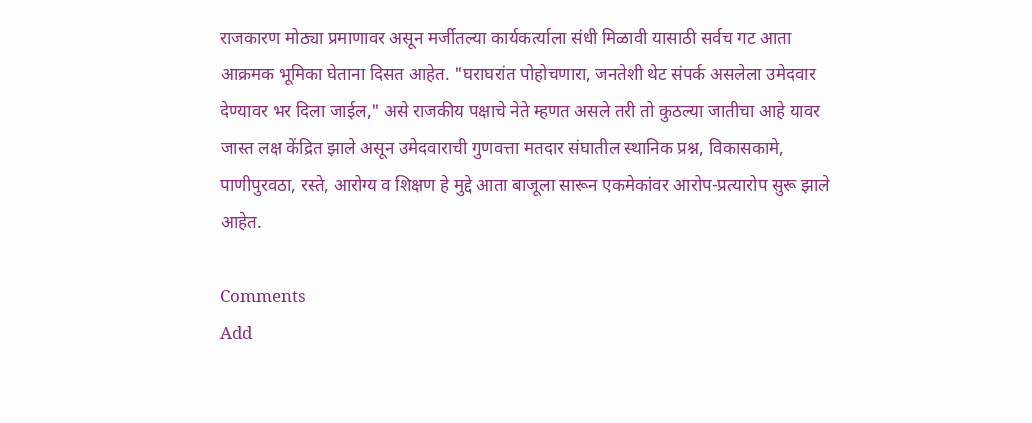राजकारण मोठ्या प्रमाणावर असून मर्जीतल्या कार्यकर्त्याला संधी मिळावी यासाठी सर्वच गट आता आक्रमक भूमिका घेताना दिसत आहेत. "घराघरांत पोहोचणारा, जनतेशी थेट संपर्क असलेला उमेदवार देण्यावर भर दिला जाईल," असे राजकीय पक्षाचे नेते म्हणत असले तरी तो कुठल्या जातीचा आहे यावर जास्त लक्ष केंद्रित झाले असून उमेदवाराची गुणवत्ता मतदार संघातील स्थानिक प्रश्न, विकासकामे, पाणीपुरवठा, रस्ते, आरोग्य व शिक्षण हे मुद्दे आता बाजूला सारून एकमेकांवर आरोप-प्रत्यारोप सुरू झाले आहेत.

Comments
Add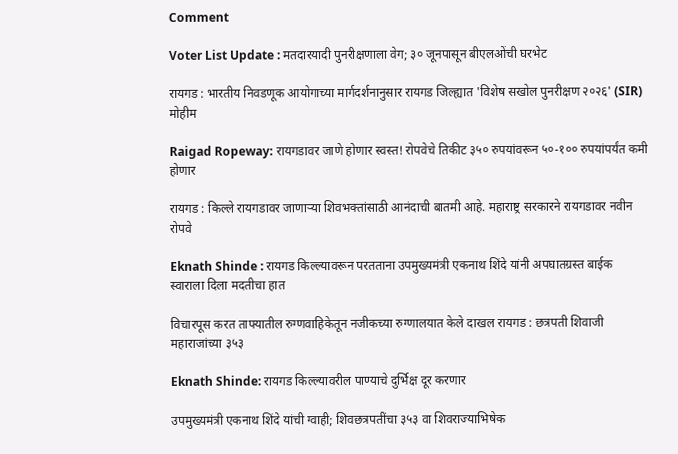Comment

Voter List Update : मतदारयादी पुनरीक्षणाला वेग; ३० जूनपासून बीएलओंची घरभेट

रायगड : भारतीय निवडणूक आयोगाच्या मार्गदर्शनानुसार रायगड जिल्ह्यात 'विशेष सखोल पुनरीक्षण २०२६' (SIR) मोहीम

Raigad Ropeway: रायगडावर जाणे होणार स्वस्त! रोपवेचे तिकीट ३५० रुपयांवरून ५०-१०० रुपयांपर्यंत कमी होणार

रायगड : किल्ले रायगडावर जाणाऱ्या शिवभक्तांसाठी आनंदाची बातमी आहे. महाराष्ट्र सरकारने रायगडावर नवीन रोपवे

Eknath Shinde : रायगड किल्ल्यावरून परतताना उपमुख्यमंत्री एकनाथ शिंदे यांनी अपघातग्रस्त बाईक स्वाराला दिला मदतीचा हात

विचारपूस करत ताफ्यातील रुग्णवाहिकेतून नजीकच्या रुग्णालयात केले दाखल रायगड : छत्रपती शिवाजी महाराजांच्या ३५३

Eknath Shinde: रायगड किल्ल्यावरील पाण्याचे दुर्भिक्ष दूर करणार

उपमुख्यमंत्री एकनाथ शिंदे यांची ग्वाही; शिवछत्रपतींचा ३५३ वा शिवराज्याभिषेक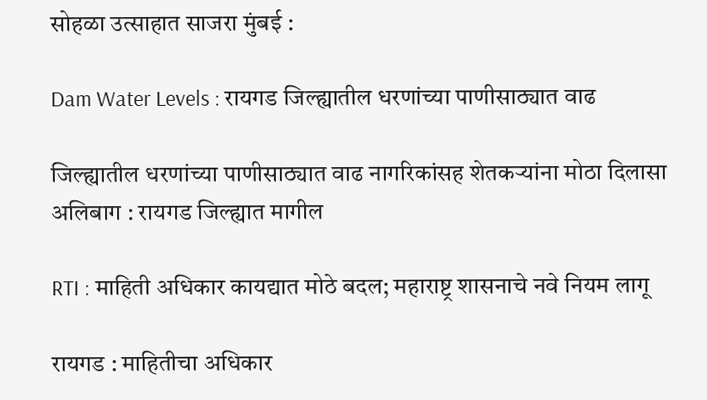सोहळा उत्साहात साजरा मुंबई :

Dam Water Levels : रायगड जिल्ह्यातील धरणांच्या पाणीसाठ्यात वाढ

जिल्ह्यातील धरणांच्या पाणीसाठ्यात वाढ नागरिकांसह शेतकऱ्यांना मोठा दिलासा अलिबाग : रायगड जिल्ह्यात मागील

RTI : माहिती अधिकार कायद्यात मोठे बदल; महाराष्ट्र शासनाचे नवे नियम लागू

रायगड : माहितीचा अधिकार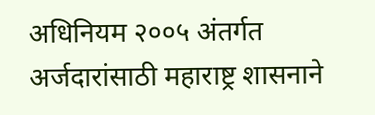अधिनियम २००५ अंतर्गत अर्जदारांसाठी महाराष्ट्र शासनाने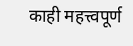काही महत्त्वपूर्ण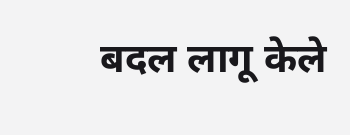बदल लागू केले